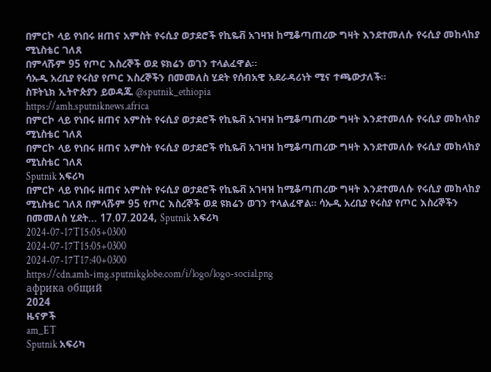በምርኮ ላይ የነበሩ ዘጠና አምስት የሩሲያ ወታደሮች የኪዬቭ አገዛዝ ከሚቆጣጠረው ግዛት እንደተመለሱ የሩሲያ መከላከያ ሚኒስቴር ገለጸ
በምላሹም 95 የጦር እስረኞች ወደ ዩክሬን ወገን ተላልፈዋል።
ሳኡዲ አረቢያ የሩስያ የጦር እስረኞችን በመመለስ ሂደት የሰብአዊ አደራዳሪነት ሚና ተጫውታለች።
ስፑትኒክ ኢትዮጵያን ይወዳጁ @sputnik_ethiopia
https://amh.sputniknews.africa
በምርኮ ላይ የነበሩ ዘጠና አምስት የሩሲያ ወታደሮች የኪዬቭ አገዛዝ ከሚቆጣጠረው ግዛት እንደተመለሱ የሩሲያ መከላከያ ሚኒስቴር ገለጸ
በምርኮ ላይ የነበሩ ዘጠና አምስት የሩሲያ ወታደሮች የኪዬቭ አገዛዝ ከሚቆጣጠረው ግዛት እንደተመለሱ የሩሲያ መከላከያ ሚኒስቴር ገለጸ
Sputnik አፍሪካ
በምርኮ ላይ የነበሩ ዘጠና አምስት የሩሲያ ወታደሮች የኪዬቭ አገዛዝ ከሚቆጣጠረው ግዛት እንደተመለሱ የሩሲያ መከላከያ ሚኒስቴር ገለጸ በምላሹም 95 የጦር እስረኞች ወደ ዩክሬን ወገን ተላልፈዋል። ሳኡዲ አረቢያ የሩስያ የጦር እስረኞችን በመመለስ ሂደት... 17.07.2024, Sputnik አፍሪካ
2024-07-17T15:05+0300
2024-07-17T15:05+0300
2024-07-17T17:40+0300
https://cdn.amh-img.sputnikglobe.com/i/logo/logo-social.png
африка общий
2024
ዜናዎች
am_ET
Sputnik አፍሪካ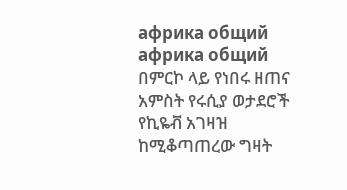африка общий
африка общий
በምርኮ ላይ የነበሩ ዘጠና አምስት የሩሲያ ወታደሮች የኪዬቭ አገዛዝ ከሚቆጣጠረው ግዛት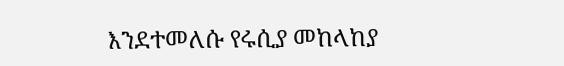እንደተመለሱ የሩሲያ መከላከያ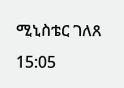ሚኒስቴር ገለጸ
15:05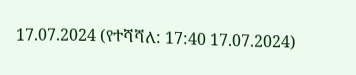17.07.2024 (የተሻሻለ: 17:40 17.07.2024)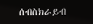ሰብስክራይብ